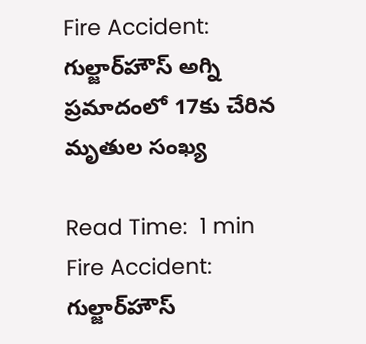Fire Accident: గుల్జార్‌హౌస్‌ అగ్ని ప్రమాదంలో 17కు చేరిన మృతుల సంఖ్య

Read Time:  1 min
Fire Accident: గుల్జార్‌హౌస్‌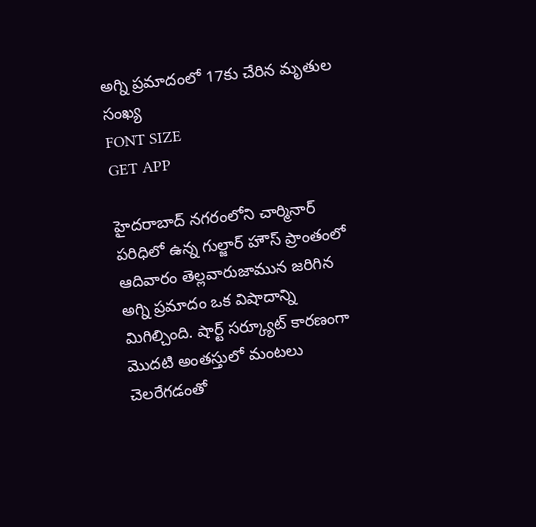అగ్ని ప్రమాదంలో 17కు చేరిన మృతుల సంఖ్య
FONT SIZE
GET APP

హైదరాబాద్‌ నగరంలోని చార్మినార్ పరిధిలో ఉన్న గుల్జార్ హౌస్ ప్రాంతంలో ఆదివారం తెల్లవారుజామున జరిగిన అగ్ని ప్రమాదం ఒక విషాదాన్ని మిగిల్చింది. షార్ట్ సర్క్యూట్ కారణంగా మొదటి అంతస్తులో మంటలు చెలరేగడంతో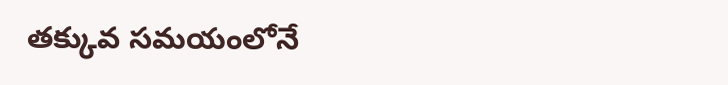తక్కువ సమయంలోనే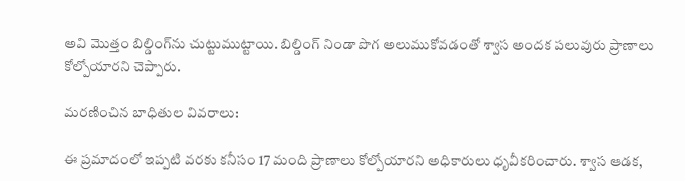అవి మొత్తం బిల్డింగ్‌ను చుట్టుముట్టాయి. బిల్డింగ్ నిండా పొగ అలుముకోవడంతో శ్వాస అందక పలువురు ప్రాణాలు కోల్పోయారని చెప్పారు.

మరణించిన బాధితుల వివరాలు:

ఈ ప్రమాదంలో ఇప్పటి వరకు కనీసం 17 మంది ప్రాణాలు కోల్పోయారని అధికారులు ధృవీకరించారు. శ్వాస ఆడక,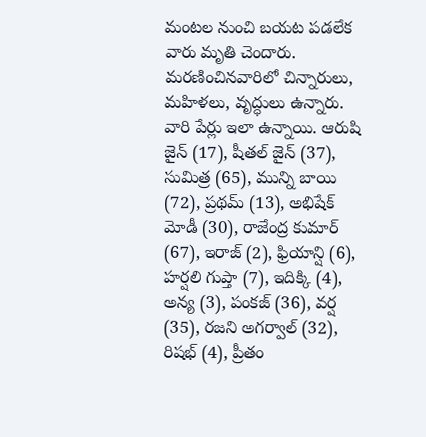మంటల నుంచి బయట పడలేక వారు మృతి చెందారు. మరణించినవారిలో చిన్నారులు, మహిళలు, వృద్ధులు ఉన్నారు. వారి పేర్లు ఇలా ఉన్నాయి. ఆరుషి జైన్‌ (17), షీతల్‌ జైన్‌ (37), సుమిత్ర (65), మున్ని బాయి (72), ప్రథమ్‌ (13), అభిషేక్‌ మోడీ (30), రాజేంద్ర కుమార్‌ (67), ఇరాజ్‌ (2), ఫ్రియాన్షి (6), హర్షలి గుప్తా (7), ఇదిక్కి (4), అన్య (3), పంకజ్‌ (36), వర్ష (35), రజని అగర్వాల్‌ (32), రిషభ్‌ (4), ప్రీతం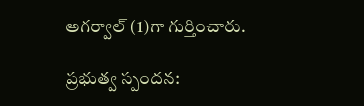అగర్వాల్‌ (1)గా గుర్తించారు.

ప్రభుత్వ స్పందన: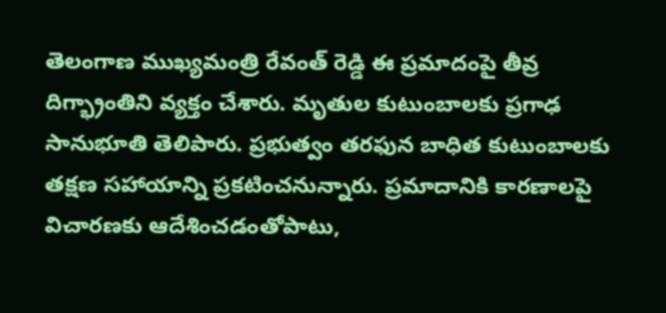తెలంగాణ ముఖ్యమంత్రి రేవంత్ రెడ్డి ఈ ప్రమాదంపై తీవ్ర దిగ్భ్రాంతిని వ్యక్తం చేశారు. మృతుల కుటుంబాలకు ప్రగాఢ సానుభూతి తెలిపారు. ప్రభుత్వం తరఫున బాధిత కుటుంబాలకు తక్షణ సహాయాన్ని ప్రకటించనున్నారు. ప్రమాదానికి కారణాలపై విచారణకు ఆదేశించడంతోపాటు,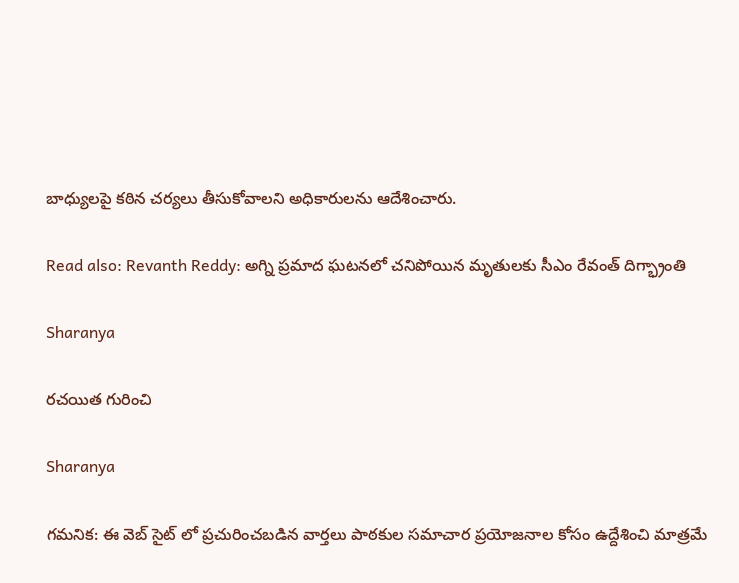బాధ్యులపై కఠిన చర్యలు తీసుకోవాలని అధికారులను ఆదేశించారు.

Read also: Revanth Reddy: అగ్ని ప్రమాద ఘటనలో చనిపోయిన మృతులకు సీఎం రేవంత్ దిగ్భ్రాంతి

Sharanya

రచయిత గురించి

Sharanya

గమనిక: ఈ వెబ్ సైట్ లో ప్రచురించబడిన వార్తలు పాఠకుల సమాచార ప్రయోజనాల కోసం ఉద్దేశించి మాత్రమే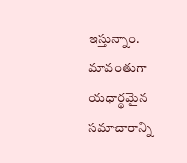ఇస్తున్నాం. మావంతుగా యధార్థమైన సమాచారాన్ని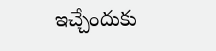ఇచ్చేందుకు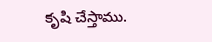కృషి చేస్తాము.